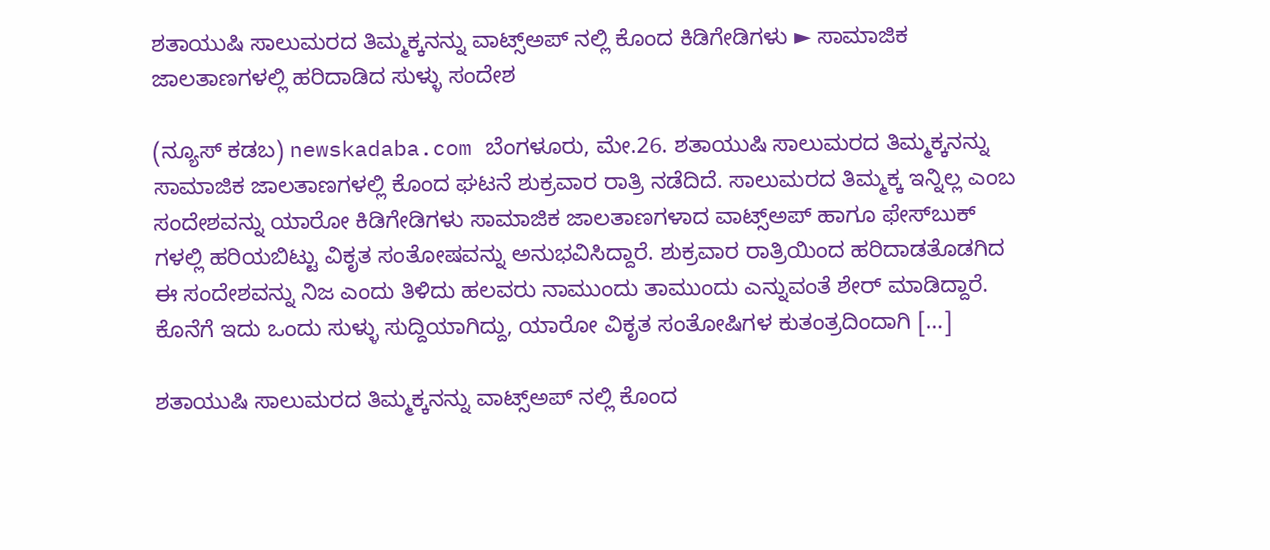ಶತಾಯುಷಿ ಸಾಲುಮರದ ತಿಮ್ಮಕ್ಕನನ್ನು ವಾಟ್ಸ್ಅಪ್ ನಲ್ಲಿ ಕೊಂದ ಕಿಡಿಗೇಡಿಗಳು ► ಸಾಮಾಜಿಕ ಜಾಲತಾಣಗಳಲ್ಲಿ ಹರಿದಾಡಿದ ಸುಳ್ಳು ಸಂದೇಶ

(ನ್ಯೂಸ್ ಕಡಬ) newskadaba.com ಬೆಂಗಳೂರು, ಮೇ.26. ಶತಾಯುಷಿ ಸಾಲುಮರದ ತಿಮ್ಮಕ್ಕನನ್ನು ಸಾಮಾಜಿಕ ಜಾಲತಾಣಗಳಲ್ಲಿ ಕೊಂದ ಘಟನೆ ಶುಕ್ರವಾರ ರಾತ್ರಿ ನಡೆದಿದೆ. ಸಾಲುಮರದ ತಿಮ್ಮಕ್ಕ ಇನ್ನಿಲ್ಲ ಎಂಬ ಸಂದೇಶವನ್ನು ಯಾರೋ ಕಿಡಿಗೇಡಿಗಳು ಸಾಮಾಜಿಕ ಜಾಲತಾಣಗಳಾದ ವಾಟ್ಸ್ಅಪ್ ಹಾಗೂ ಫೇಸ್‌ಬುಕ್‌ ಗಳಲ್ಲಿ ಹರಿಯಬಿಟ್ಟು ವಿಕೃತ ಸಂತೋಷವನ್ನು ಅನುಭವಿಸಿದ್ದಾರೆ. ಶುಕ್ರವಾರ ರಾತ್ರಿಯಿಂದ ಹರಿದಾಡತೊಡಗಿದ ಈ ಸಂದೇಶವನ್ನು ನಿಜ ಎಂದು ತಿಳಿದು ಹಲವರು ನಾಮುಂದು ತಾಮುಂದು ಎನ್ನುವಂತೆ ಶೇರ್ ಮಾಡಿದ್ದಾರೆ. ಕೊನೆಗೆ ಇದು ಒಂದು ಸುಳ್ಳು ಸುದ್ದಿಯಾಗಿದ್ದು, ಯಾರೋ ವಿಕೃತ ಸಂತೋಷಿಗಳ ಕುತಂತ್ರದಿಂದಾಗಿ […]

ಶತಾಯುಷಿ ಸಾಲುಮರದ ತಿಮ್ಮಕ್ಕನನ್ನು ವಾಟ್ಸ್ಅಪ್ ನಲ್ಲಿ ಕೊಂದ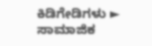ಕಿಡಿಗೇಡಿಗಳು ► ಸಾಮಾಜಿಕ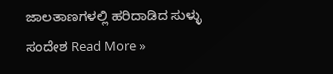ಜಾಲತಾಣಗಳಲ್ಲಿ ಹರಿದಾಡಿದ ಸುಳ್ಳು ಸಂದೇಶ Read More »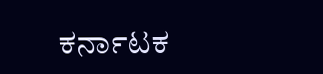ಕರ್ನಾಟಕ